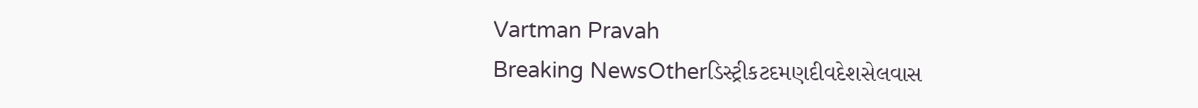Vartman Pravah
Breaking NewsOtherડિસ્ટ્રીકટદમણદીવદેશસેલવાસ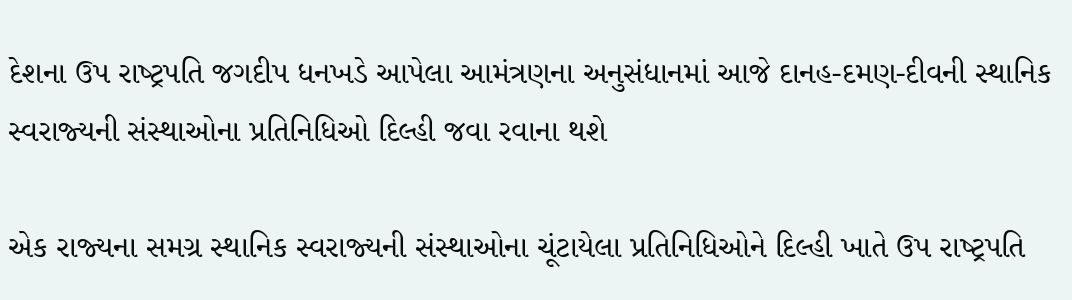દેશના ઉપ રાષ્‍ટ્રપતિ જગદીપ ધનખડે આપેલા આમંત્રણના અનુસંધાનમાં આજે દાનહ-દમણ-દીવની સ્‍થાનિક સ્‍વરાજ્‍યની સંસ્‍થાઓના પ્રતિનિધિઓ દિલ્‍હી જવા રવાના થશે

એક રાજ્‍યના સમગ્ર સ્‍થાનિક સ્‍વરાજ્‍યની સંસ્‍થાઓના ચૂંટાયેલા પ્રતિનિધિઓને દિલ્‍હી ખાતે ઉપ રાષ્‍ટ્રપતિ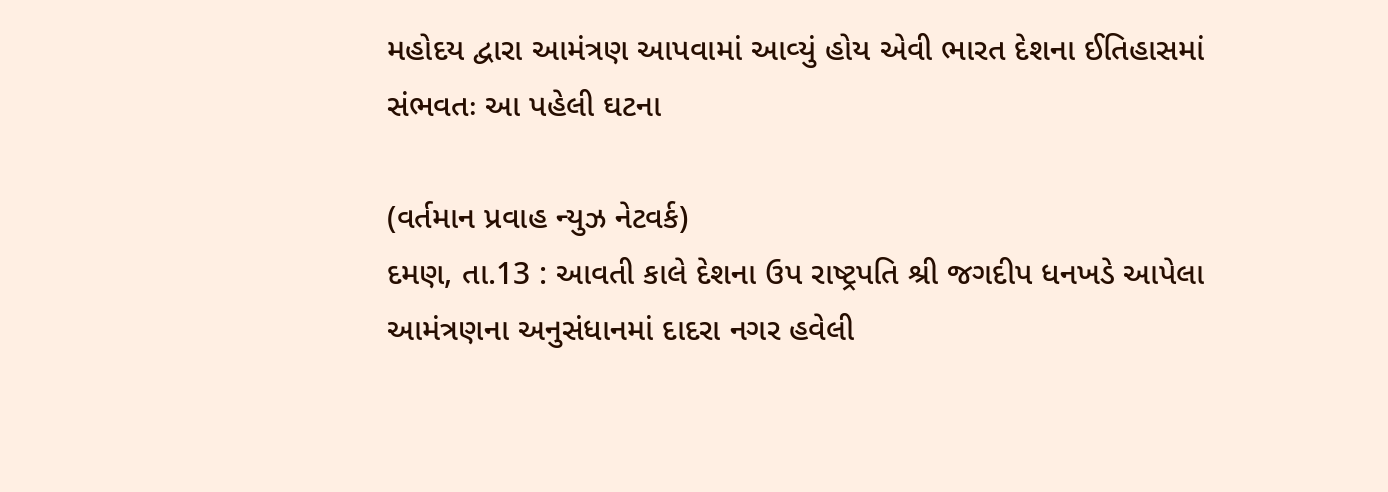મહોદય દ્વારા આમંત્રણ આપવામાં આવ્‍યું હોય એવી ભારત દેશના ઈતિહાસમાં સંભવતઃ આ પહેલી ઘટના

(વર્તમાન પ્રવાહ ન્‍યુઝ નેટવર્ક)
દમણ, તા.13 : આવતી કાલે દેશના ઉપ રાષ્‍ટ્રપતિ શ્રી જગદીપ ધનખડે આપેલા આમંત્રણના અનુસંધાનમાં દાદરા નગર હવેલી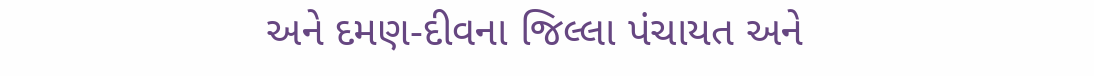અને દમણ-દીવના જિલ્લા પંચાયત અને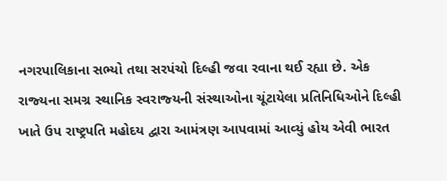નગરપાલિકાના સભ્‍યો તથા સરપંચો દિલ્‍હી જવા રવાના થઈ રહ્યા છે. એક રાજ્‍યના સમગ્ર સ્‍થાનિક સ્‍વરાજ્‍યની સંસ્‍થાઓના ચૂંટાયેલા પ્રતિનિધિઓને દિલ્‍હી ખાતે ઉપ રાષ્‍ટ્રપતિ મહોદય દ્વારા આમંત્રણ આપવામાં આવ્‍યું હોય એવી ભારત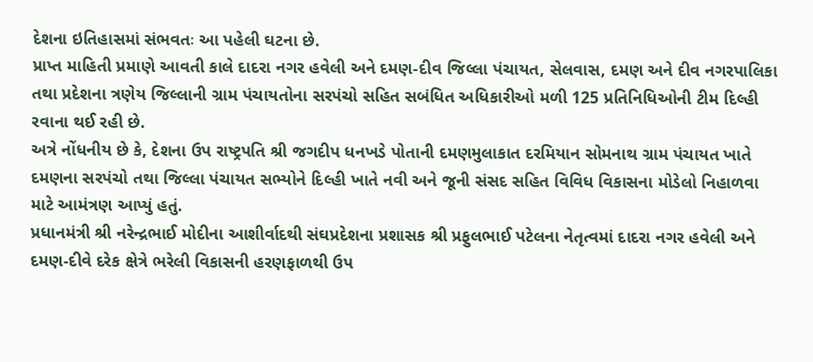દેશના ઇતિહાસમાં સંભવતઃ આ પહેલી ઘટના છે.
પ્રાપ્ત માહિતી પ્રમાણે આવતી કાલે દાદરા નગર હવેલી અને દમણ-દીવ જિલ્લા પંચાયત, સેલવાસ, દમણ અને દીવ નગરપાલિકા તથા પ્રદેશના ત્રણેય જિલ્લાની ગ્રામ પંચાયતોના સરપંચો સહિત સબંધિત અધિકારીઓ મળી 125 પ્રતિનિધિઓની ટીમ દિલ્‍હી રવાના થઈ રહી છે.
અત્રે નોંધનીય છે કે, દેશના ઉપ રાષ્‍ટ્રપતિ શ્રી જગદીપ ધનખડે પોતાની દમણમુલાકાત દરમિયાન સોમનાથ ગ્રામ પંચાયત ખાતે દમણના સરપંચો તથા જિલ્લા પંચાયત સભ્‍યોને દિલ્‍હી ખાતે નવી અને જૂની સંસદ સહિત વિવિધ વિકાસના મોડેલો નિહાળવા માટે આમંત્રણ આપ્‍યું હતું.
પ્રધાનમંત્રી શ્રી નરેન્‍દ્રભાઈ મોદીના આશીર્વાદથી સંઘપ્રદેશના પ્રશાસક શ્રી પ્રફુલભાઈ પટેલના નેતૃત્‍વમાં દાદરા નગર હવેલી અને દમણ-દીવે દરેક ક્ષેત્રે ભરેલી વિકાસની હરણફાળથી ઉપ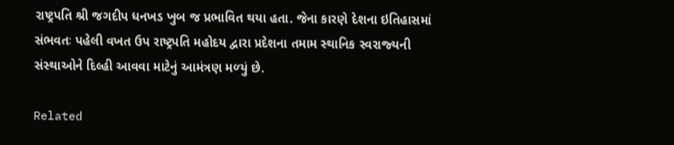રાષ્‍ટ્રપતિ શ્રી જગદીપ ધનખડ ખુબ જ પ્રભાવિત થયા હતા. જેના કારણે દેશના ઇતિહાસમાં સંભવતઃ પહેલી વખત ઉપ રાષ્‍ટ્રપતિ મહોદય દ્વારા પ્રદેશના તમામ સ્‍થાનિક સ્‍વરાજ્‍યની સંસ્‍થાઓને દિલ્‍હી આવવા માટેનું આમંત્રણ મળ્‍યું છે.

Related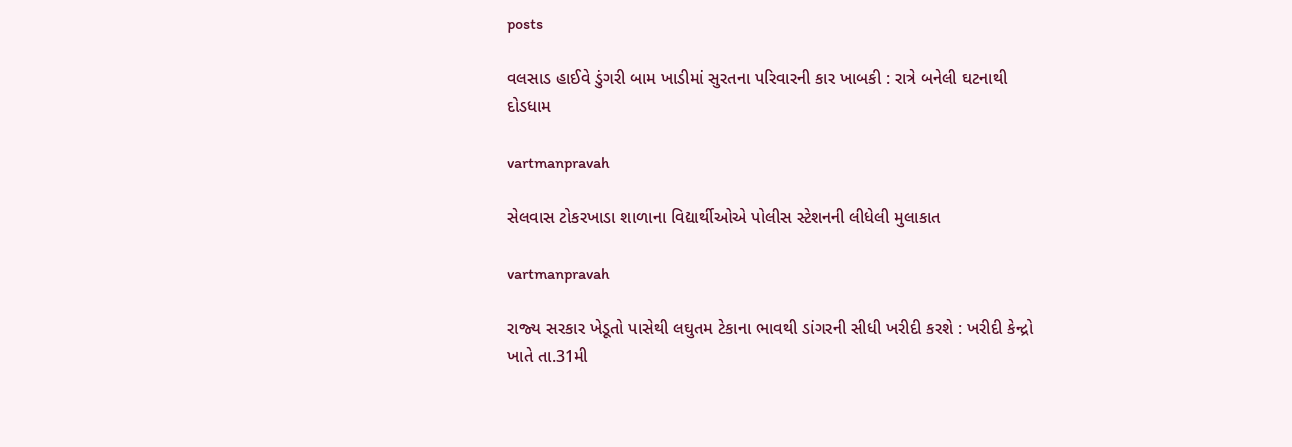posts

વલસાડ હાઈવે ડુંગરી બામ ખાડીમાં સુરતના પરિવારની કાર ખાબકી : રાત્રે બનેલી ઘટનાથી દોડધામ

vartmanpravah

સેલવાસ ટોકરખાડા શાળાના વિદ્યાર્થીઓએ પોલીસ સ્‍ટેશનની લીધેલી મુલાકાત

vartmanpravah

રાજ્‍ય સરકાર ખેડૂતો પાસેથી લઘુતમ ટેકાના ભાવથી ડાંગરની સીધી ખરીદી કરશે : ખરીદી કેન્‍દ્રો ખાતે તા.31મી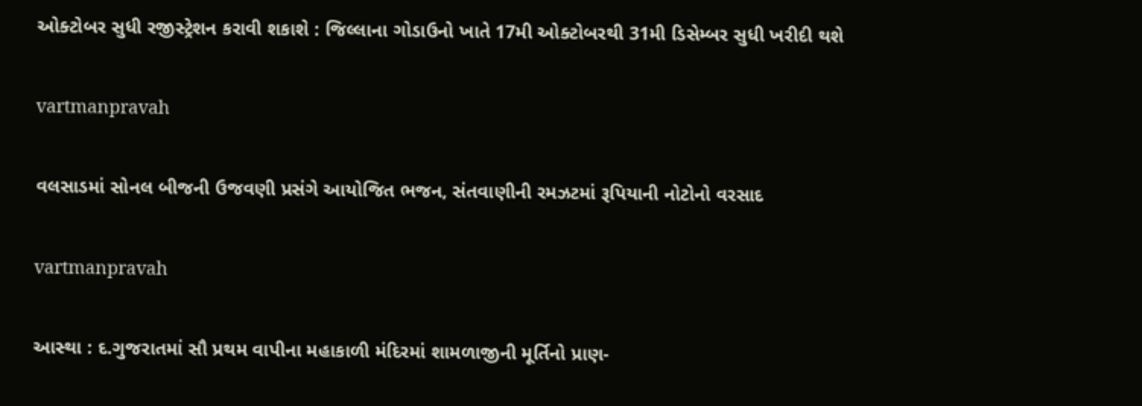ઓક્‍ટોબર સુધી રજીસ્‍ટ્રેશન કરાવી શકાશે : જિલ્લાના ગોડાઉનો ખાતે 17મી ઓક્‍ટોબરથી 31મી ડિસેમ્‍બર સુધી ખરીદી થશે

vartmanpravah

વલસાડમાં સોનલ બીજની ઉજવણી પ્રસંગે આયોજિત ભજન, સંતવાણીની રમઝટમાં રૂપિયાની નોટોનો વરસાદ

vartmanpravah

આસ્‍થા : દ.ગુજરાતમાં સૌ પ્રથમ વાપીના મહાકાળી મંદિરમાં શામળાજીની મૂર્તિનો પ્રાણ-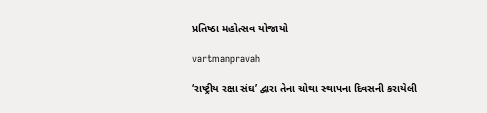પ્રતિષ્ઠા મહોત્‍સવ યોજાયો

vartmanpravah

‘રાષ્ટ્રીય રક્ષા સંઘ’ દ્વારા તેના ચોથા સ્‍થાપના દિવસની કરાયેલી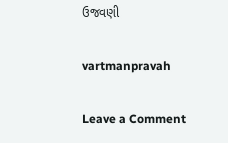ઉજવણી

vartmanpravah

Leave a Comment